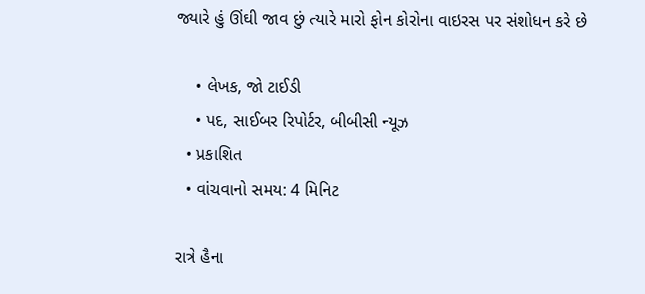જ્યારે હું ઊંઘી જાવ છું ત્યારે મારો ફોન કોરોના વાઇરસ પર સંશોધન કરે છે

    • લેખક, જો ટાઈડી
    • પદ, સાઈબર રિપોર્ટર, બીબીસી ન્યૂઝ
  • પ્રકાશિત
  • વાંચવાનો સમય: 4 મિનિટ

રાત્રે હૈના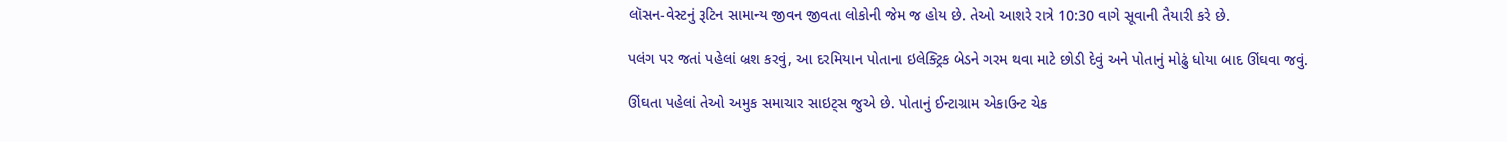લૉસન-વેસ્ટનું રૂટિન સામાન્ય જીવન જીવતા લોકોની જેમ જ હોય છે. તેઓ આશરે રાત્રે 10:30 વાગે સૂવાની તૈયારી કરે છે.

પલંગ પર જતાં પહેલાં બ્રશ કરવું, આ દરમિયાન પોતાના ઇલેક્ટ્રિક બેડને ગરમ થવા માટે છોડી દેવું અને પોતાનું મોઢું ધોયા બાદ ઊંઘવા જવું.

ઊંઘતા પહેલાં તેઓ અમુક સમાચાર સાઇટ્સ જુએ છે. પોતાનું ઈન્ટાગ્રામ એકાઉન્ટ ચેક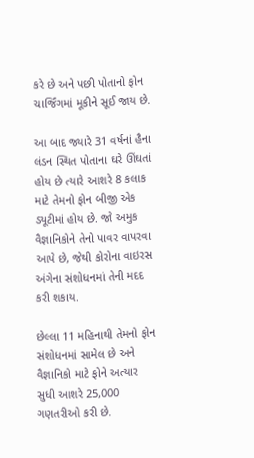કરે છે અને પછી પોતાનો ફોન ચાર્જિંગમાં મૂકીને સૂઈ જાય છે.

આ બાદ જ્યારે 31 વર્ષનાં હૈના લંડન સ્થિત પોતાના ઘરે ઊંઘતાં હોય છે ત્યારે આશરે 8 કલાક માટે તેમનો ફોન બીજી એક ડ્યૂટીમાં હોય છે. જો અમુક વૈજ્ઞાનિકોને તેનો પાવર વાપરવા આપે છે, જેથી કોરોના વાઇરસ અંગેના સંશોધનમાં તેની મદદ કરી શકાય.

છેલ્લા 11 મહિનાથી તેમનો ફોન સંશોધનમાં સામેલ છે અને વૈજ્ઞાનિકો માટે ફોને અત્યાર સુધી આશરે 25,000 ગણતરીઓ કરી છે.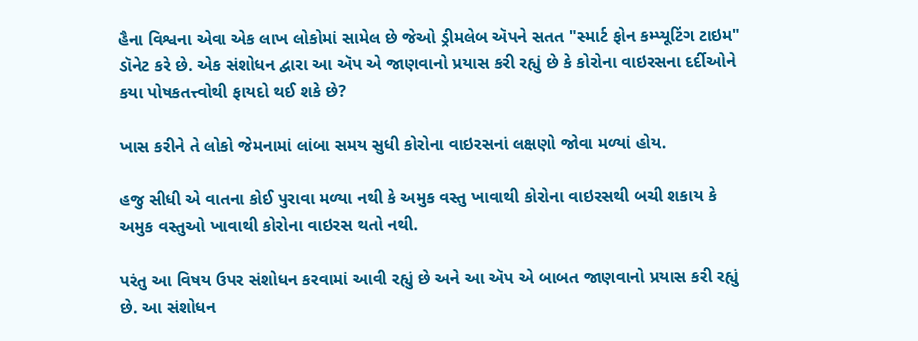હૈના વિશ્વના એવા એક લાખ લોકોમાં સામેલ છે જેઓ ડ્રીમલેબ ઍપને સતત "સ્માર્ટ ફોન કમ્પ્યૂટિંગ ટાઇમ" ડૉનેટ કરે છે. એક સંશોધન દ્વારા આ ઍપ એ જાણવાનો પ્રયાસ કરી રહ્યું છે કે કોરોના વાઇરસના દર્દીઓને કયા પોષકતત્ત્વોથી ફાયદો થઈ શકે છે?

ખાસ કરીને તે લોકો જેમનામાં લાંબા સમય સુધી કોરોના વાઇરસનાં લક્ષણો જોવા મળ્યાં હોય.

હજુ સીધી એ વાતના કોઈ પુરાવા મળ્યા નથી કે અમુક વસ્તુ ખાવાથી કોરોના વાઇરસથી બચી શકાય કે અમુક વસ્તુઓ ખાવાથી કોરોના વાઇરસ થતો નથી.

પરંતુ આ વિષય ઉપર સંશોધન કરવામાં આવી રહ્યું છે અને આ ઍપ એ બાબત જાણવાનો પ્રયાસ કરી રહ્યું છે. આ સંશોધન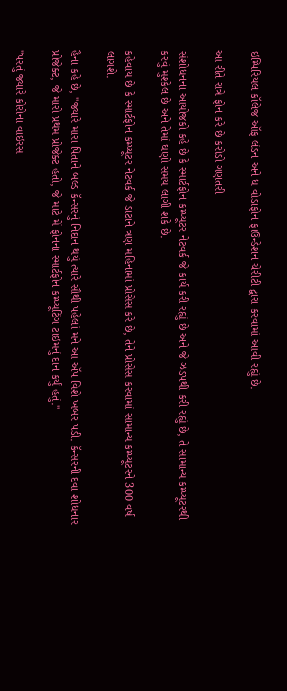ઇમ્પિરિયલ કૉલેજ ઑફ લંડન અને ધ વોડાફોન ફાઉન્ડેશન ચેરીટી દ્વારા કરવામાં આવી રહ્યું છે.

આ રીતે રાત્રે ફોન કરે છે કરોડો ગણતરી

સંશોધનના આયોજકો કહે છે કે સ્માર્ટફોન કમ્પ્યૂટર નેટવર્ક જે કાર્ય કરી રહ્યું છે અને જે ઝડપથી કરી રહ્યું છે, તે સામાન્ય કમ્પ્યૂટરથી કરવું મુશ્કેલ છે અને તેમાં ઘણો સમય લાગી શકે છે.

કહેવાય છે કે સ્માર્ટફોન કમ્પ્યૂટર નેટવર્ક જે ડાટાને ત્રણ મહિનામાં પ્રોસેસ કરે છે, તેને પ્રોસેસ કરવામાં સામાન્ય કમ્પ્યૂટરને 300 વર્ષ લાગશે.

હૈના કહે છે, "જ્યારે મારા પિતાને બલ્ડ કૅન્સરનું નિદાન થયું ત્યારે સૌથી પહેલાં મને આ ઍપ વિશે ખબર પડી. કૅન્સરની દવા શોધનાર પ્રોજેક્ટ, જે મારો પ્રથમ પ્રોજેક્ટ હતો, જે માટે મેં ફોનના સ્માર્ટફોન કમ્પ્યૂટિંગ ટાઇમનું દાન કર્યું હતું."

"પરતું જ્યારે કોરોના વાઇરસ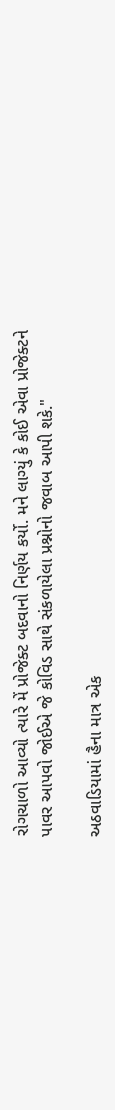રોગચાળો આવ્યો ત્યારે મેં પ્રોજેક્ટ બદવાનો નિર્ણય કર્યો. મને લાગ્યું કે કોઈ એવા પ્રોજેક્ટને પાવર આપવો જોઈએ જે કોવિડ સાથે સંકળાયેલા પ્રશ્નોનો જવાબ આપી શકે."

અઠવાડિયામાં હૈના માત્ર એક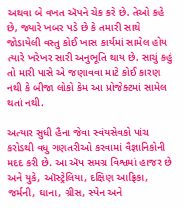અથવા બે વખત ઍપને ચેક કરે છે. તેઓ કહે છે, જ્યારે ખબર પડે છે કે તમારી સાથે જોડાયેલી વસ્તુ કોઈ ખાસ કાર્યમાં સામેલ હોય ત્યારે ખરેખર સારી અનુભૂતિ થાય છે. સાચું કહું તો મારી પાસે એ જણાવવા માટે કોઈ કારણ નથી કે બીજા લોકો કેમ આ પ્રોજેક્ટમાં સામેલ થતાં નથી.

અત્યાર સુધી હૈના જેવા સ્વંયસેવકો પાંચ કરોડથી વધુ ગણતરીઓ કરવામાં વૈજ્ઞાનિકોની મદદ કરી છે. આ ઍપ સમગ્ર વિશ્વમાં હાજર છે અને યુકે, ઑસ્ટ્રેલિયા, દક્ષિણ આફ્રિકા, જર્મની, ઘાના, ગ્રીસ, સ્પેન અને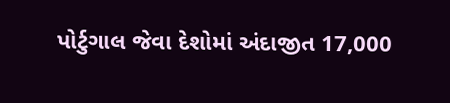પોર્ટુગાલ જેવા દેશોમાં અંદાજીત 17,000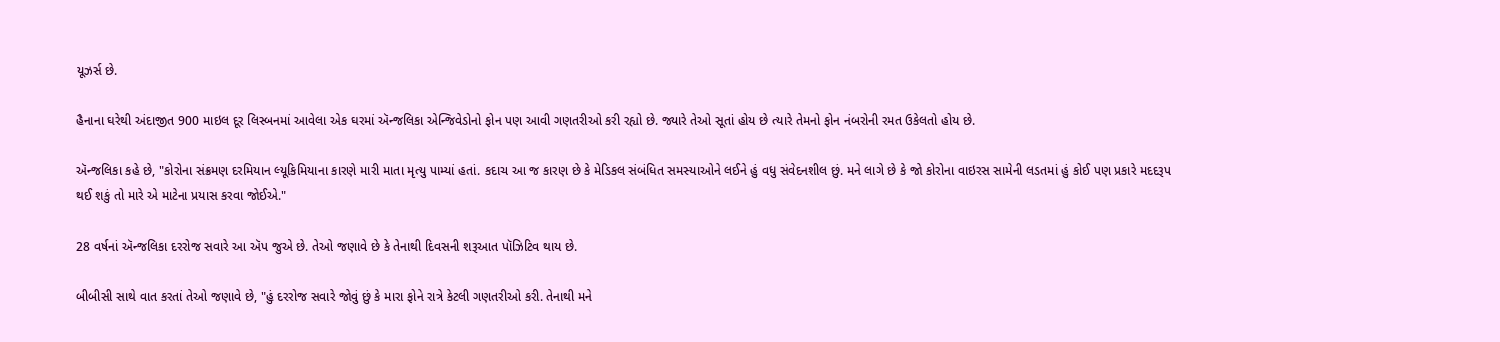યૂઝર્સ છે.

હૈનાના ઘરેથી અંદાજીત 900 માઇલ દૂર લિસ્બનમાં આવેલા એક ઘરમાં ઍન્જલિકા એન્જિવેડોનો ફોન પણ આવી ગણતરીઓ કરી રહ્યો છે. જ્યારે તેઓ સૂતાં હોય છે ત્યારે તેમનો ફોન નંબરોની રમત ઉકેલતો હોય છે.

ઍન્જલિકા કહે છે, "કોરોના સંક્રમણ દરમિયાન લ્યૂકિમિયાના કારણે મારી માતા મૃત્યુ પામ્યાં હતાં. કદાચ આ જ કારણ છે કે મેડિકલ સંબંધિત સમસ્યાઓને લઈને હું વધુ સંવેદનશીલ છું. મને લાગે છે કે જો કોરોના વાઇરસ સામેની લડતમાં હું કોઈ પણ પ્રકારે મદદરૂપ થઈ શકું તો મારે એ માટેના પ્રયાસ કરવા જોઈએ."

28 વર્ષનાં ઍન્જલિકા દરરોજ સવારે આ ઍપ જુએ છે. તેઓ જણાવે છે કે તેનાથી દિવસની શરૂઆત પૉઝિટિવ થાય છે.

બીબીસી સાથે વાત કરતાં તેઓ જણાવે છે, "હું દરરોજ સવારે જોવું છું કે મારા ફોને રાત્રે કેટલી ગણતરીઓ કરી. તેનાથી મને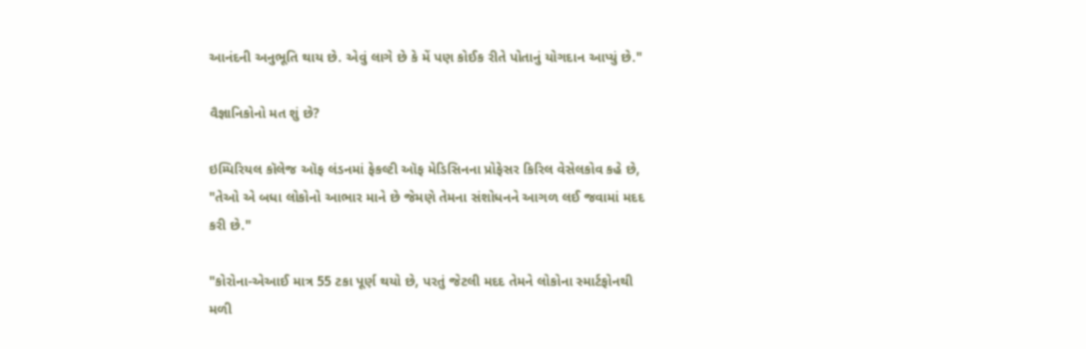આનંદની અનુભૂતિ થાય છે. એવું લાગે છે કે મેં પણ કોઈક રીતે પોતાનું યોગદાન આપ્યું છે."

વૈજ્ઞાનિકોનો મત શું છે?

ઇમ્પિરિયલ કૉલેજ ઑફ લંડનમાં ફેકલ્ટી ઑફ મેડિસિનના પ્રોફેસર કિરિલ વેસેલકોવ કહે છે, "તેઓ એ બધા લોકોનો આભાર માને છે જેમણે તેમના સંશોધનને આગળ લઈ જવામાં મદદ કરી છે."

"કોરોના-એઆઈ માત્ર 55 ટકા પૂર્ણ થયો છે, પરતું જેટલી મદદ તેમને લોકોના સ્માર્ટફોનથી મળી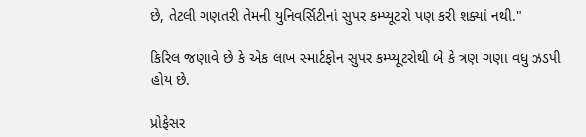છે, તેટલી ગણતરી તેમની યુનિવર્સિટીનાં સુપર કમ્પ્યૂટરો પણ કરી શક્યાં નથી."

કિરિલ જણાવે છે કે એક લાખ સ્માર્ટફોન સુપર કમ્પ્યૂટરોથી બે કે ત્રણ ગણા વધુ ઝડપી હોય છે.

પ્રોફેસર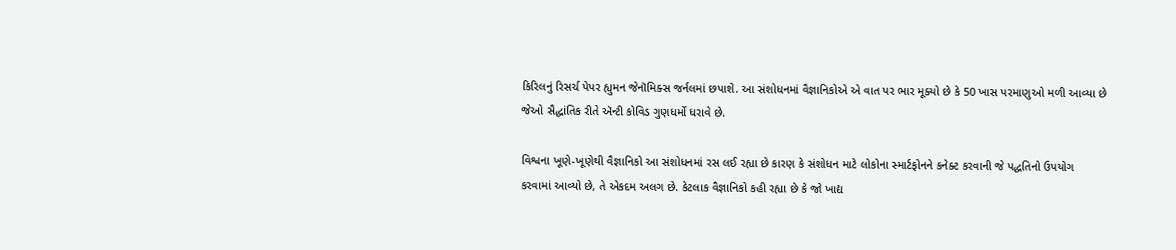કિરિલનું રિસર્ચ પેપર હ્યુમન જેનૉમિક્સ જર્નલમાં છપાશે. આ સંશોધનમાં વૈજ્ઞાનિકોએ એ વાત પર ભાર મૂક્યો છે કે 50 ખાસ પરમાણુઓ મળી આવ્યા છે જેઓ સૈદ્ધાંતિક રીતે ઍન્ટી કોવિડ ગુણધર્મો ધરાવે છે.

વિશ્વના ખૂણે-ખૂણેથી વૈજ્ઞાનિકો આ સંશોધનમાં રસ લઈ રહ્યા છે કારણ કે સંશોધન માટે લોકોના સ્માર્ટફોનને કનેક્ટ કરવાની જે પદ્ધતિનો ઉપયોગ કરવામાં આવ્યો છે, તે એકદમ અલગ છે. કેટલાક વૈજ્ઞાનિકો કહી રહ્યા છે કે જો ખાદ્ય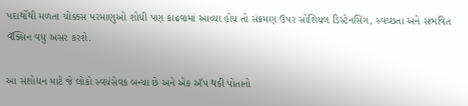પદાર્થોથી મળતા ચોક્કસ પરમાણુઓ શોધી પણ કાઢવામાં આવ્યા હોય તો સંક્રમણ ઉપર સોશિયલ ડિસ્ટેનસિંગ, સ્વચ્છતા અને સંભવિત વૅક્સિન વધુ અસર કરશે.

આ સંશોધન માટે જે લોકો સ્વયંસેવક બન્યા છે અને એક ઍપ થકી પોતાનો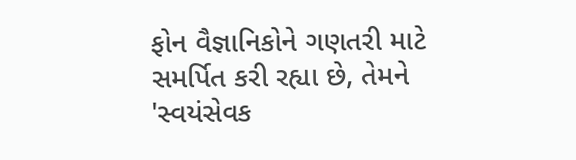ફોન વૈજ્ઞાનિકોને ગણતરી માટે સમર્પિત કરી રહ્યા છે, તેમને 'સ્વયંસેવક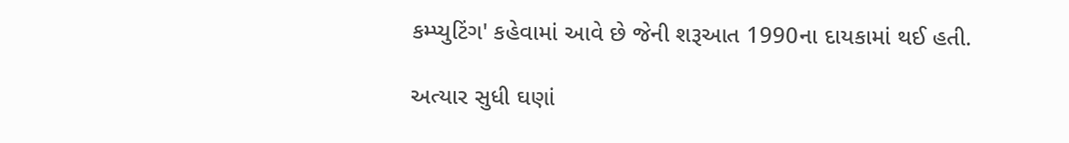કમ્પ્યુટિંગ' કહેવામાં આવે છે જેની શરૂઆત 1990ના દાયકામાં થઈ હતી.

અત્યાર સુધી ઘણાં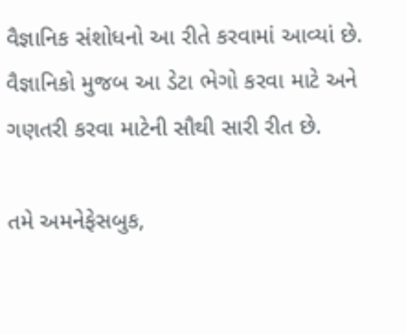વૈજ્ઞાનિક સંશોધનો આ રીતે કરવામાં આવ્યાં છે. વૈજ્ઞાનિકો મુજબ આ ડેટા ભેગો કરવા માટે અને ગણતરી કરવા માટેની સૌથી સારી રીત છે.

તમે અમનેફેસબુક,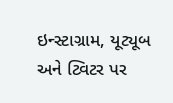ઇન્સ્ટાગ્રામ, યૂટ્યૂબ અને ટ્વિટર પર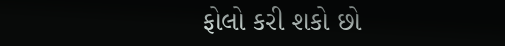ફોલો કરી શકો છો